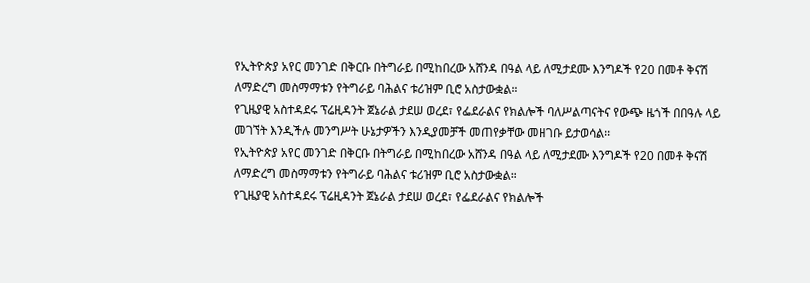የኢትዮጵያ አየር መንገድ በቅርቡ በትግራይ በሚከበረው አሸንዳ በዓል ላይ ለሚታደሙ እንግዶች የ20 በመቶ ቅናሽ ለማድረግ መስማማቱን የትግራይ ባሕልና ቱሪዝም ቢሮ አስታውቋል።
የጊዜያዊ አስተዳደሩ ፕሬዚዳንት ጀኔራል ታደሠ ወረደ፣ የፌደራልና የክልሎች ባለሥልጣናትና የውጭ ዜጎች በበዓሉ ላይ መገኘት እንዲችሉ መንግሥት ሁኔታዎችን እንዲያመቻች መጠየቃቸው መዘገቡ ይታወሳል፡፡
የኢትዮጵያ አየር መንገድ በቅርቡ በትግራይ በሚከበረው አሸንዳ በዓል ላይ ለሚታደሙ እንግዶች የ20 በመቶ ቅናሽ ለማድረግ መስማማቱን የትግራይ ባሕልና ቱሪዝም ቢሮ አስታውቋል።
የጊዜያዊ አስተዳደሩ ፕሬዚዳንት ጀኔራል ታደሠ ወረደ፣ የፌደራልና የክልሎች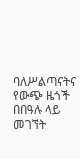ባለሥልጣናትና የውጭ ዜጎች በበዓሉ ላይ መገኘት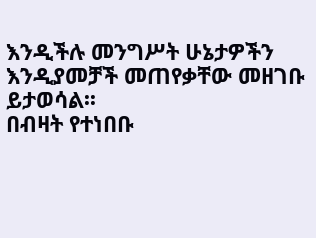እንዲችሉ መንግሥት ሁኔታዎችን እንዲያመቻች መጠየቃቸው መዘገቡ ይታወሳል፡፡
በብዛት የተነበቡ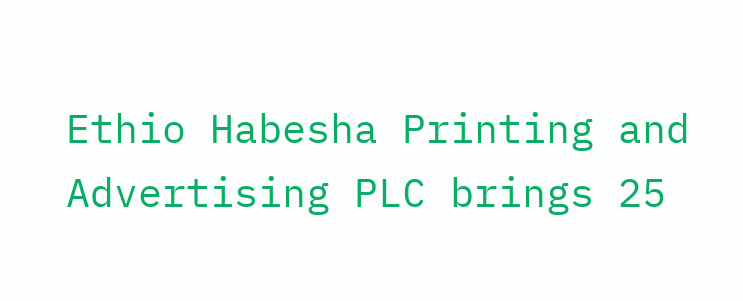Ethio Habesha Printing and Advertising PLC brings 25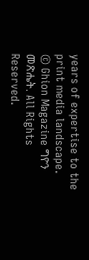years of expertise to the print media landscape.
© Ghion Magazine ግዮን መጽሔት. All Rights Reserved.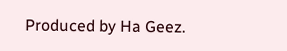Produced by Ha Geez.